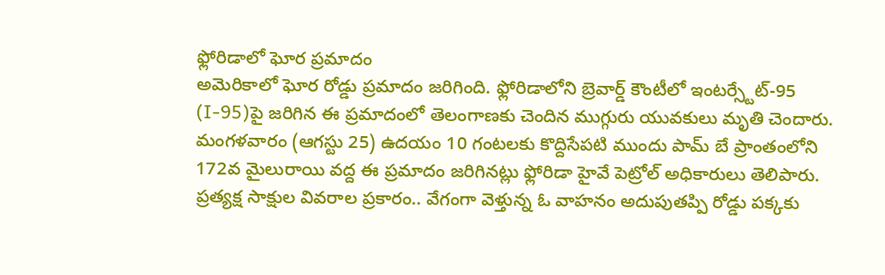ఫ్లోరిడాలో ఘోర ప్రమాదం
అమెరికాలో ఘోర రోడ్డు ప్రమాదం జరిగింది. ఫ్లోరిడాలోని బ్రెవార్డ్ కౌంటీలో ఇంటర్స్టేట్-95 (I-95)పై జరిగిన ఈ ప్రమాదంలో తెలంగాణకు చెందిన ముగ్గురు యువకులు మృతి చెందారు.
మంగళవారం (ఆగస్టు 25) ఉదయం 10 గంటలకు కొద్దిసేపటి ముందు పామ్ బే ప్రాంతంలోని 172వ మైలురాయి వద్ద ఈ ప్రమాదం జరిగినట్లు ఫ్లోరిడా హైవే పెట్రోల్ అధికారులు తెలిపారు.
ప్రత్యక్ష సాక్షుల వివరాల ప్రకారం.. వేగంగా వెళ్తున్న ఓ వాహనం అదుపుతప్పి రోడ్డు పక్కకు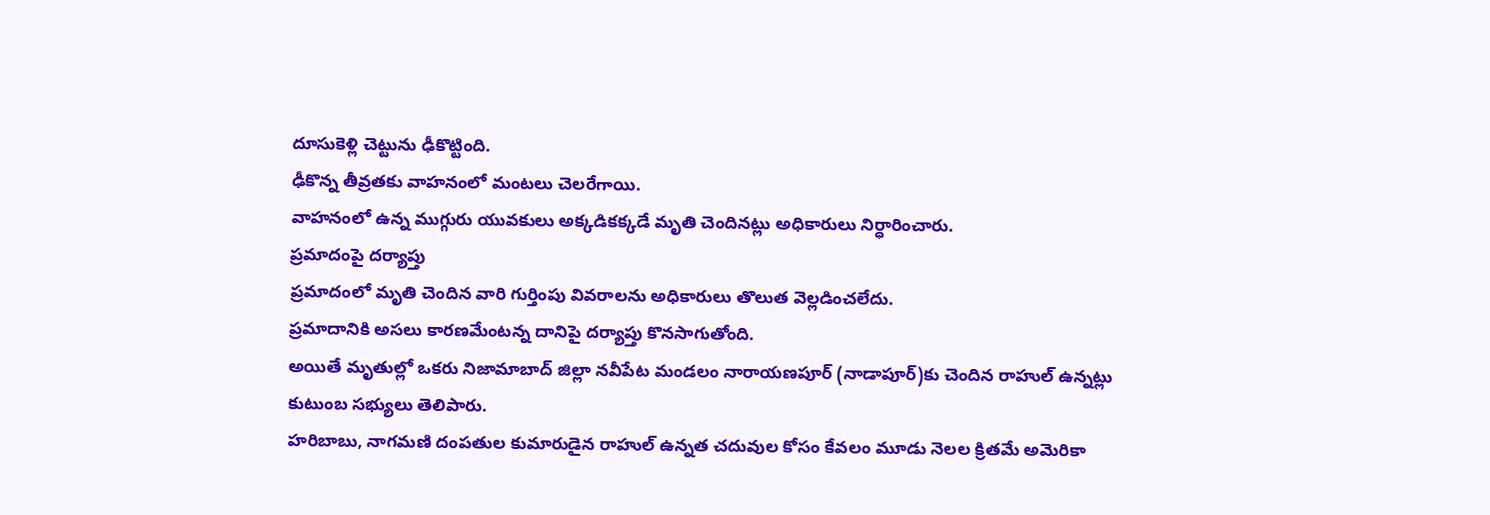దూసుకెళ్లి చెట్టును ఢీకొట్టింది.
ఢీకొన్న తీవ్రతకు వాహనంలో మంటలు చెలరేగాయి.
వాహనంలో ఉన్న ముగ్గురు యువకులు అక్కడికక్కడే మృతి చెందినట్లు అధికారులు నిర్ధారించారు.
ప్రమాదంపై దర్యాప్తు
ప్రమాదంలో మృతి చెందిన వారి గుర్తింపు వివరాలను అధికారులు తొలుత వెల్లడించలేదు.
ప్రమాదానికి అసలు కారణమేంటన్న దానిపై దర్యాప్తు కొనసాగుతోంది.
అయితే మృతుల్లో ఒకరు నిజామాబాద్ జిల్లా నవీపేట మండలం నారాయణపూర్ (నాడాపూర్)కు చెందిన రాహుల్ ఉన్నట్లు కుటుంబ సభ్యులు తెలిపారు.
హరిబాబు, నాగమణి దంపతుల కుమారుడైన రాహుల్ ఉన్నత చదువుల కోసం కేవలం మూడు నెలల క్రితమే అమెరికా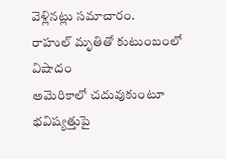వెళ్లినట్లు సమాచారం.
రాహుల్ మృతితో కుటుంబంలో విషాదం
అమెరికాలో చదువుకుంటూ భవిష్యత్తుపై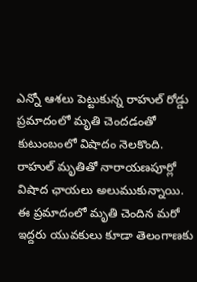ఎన్నో ఆశలు పెట్టుకున్న రాహుల్ రోడ్డు ప్రమాదంలో మృతి చెందడంతో కుటుంబంలో విషాదం నెలకొంది.
రాహుల్ మృతితో నారాయణపూర్లో విషాద ఛాయలు అలుముకున్నాయి.
ఈ ప్రమాదంలో మృతి చెందిన మరో ఇద్దరు యువకులు కూడా తెలంగాణకు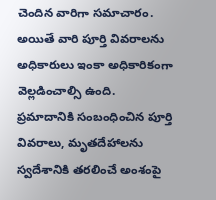చెందిన వారిగా సమాచారం.
అయితే వారి పూర్తి వివరాలను అధికారులు ఇంకా అధికారికంగా వెల్లడించాల్సి ఉంది.
ప్రమాదానికి సంబంధించిన పూర్తి వివరాలు, మృతదేహాలను స్వదేశానికి తరలించే అంశంపై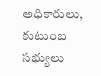అధికారులు, కుటుంబ సభ్యులు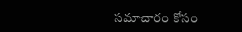సమాచారం కోసం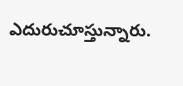ఎదురుచూస్తున్నారు.